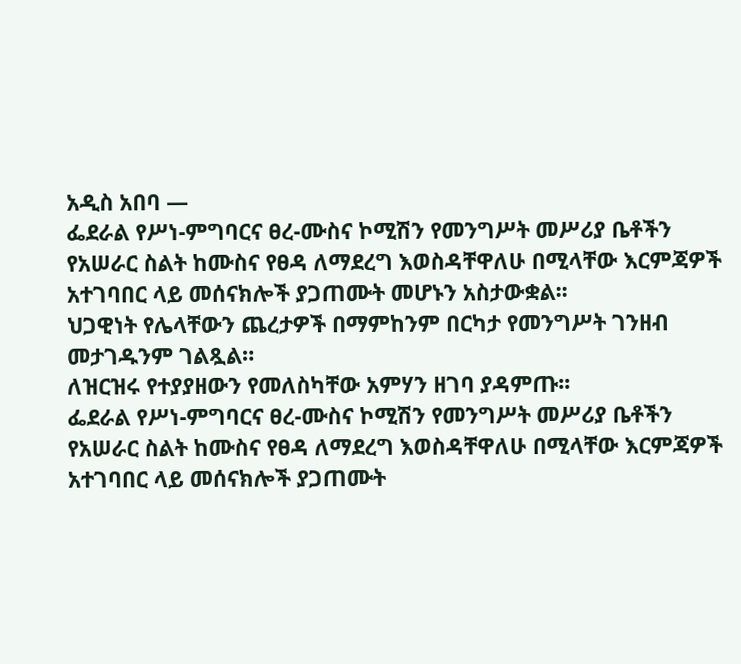አዲስ አበባ —
ፌደራል የሥነ-ምግባርና ፀረ-ሙስና ኮሚሽን የመንግሥት መሥሪያ ቤቶችን የአሠራር ስልት ከሙስና የፀዳ ለማደረግ እወስዳቸዋለሁ በሚላቸው እርምጃዎች አተገባበር ላይ መሰናክሎች ያጋጠሙት መሆኑን አስታውቋል፡፡
ህጋዊነት የሌላቸውን ጨረታዎች በማምከንም በርካታ የመንግሥት ገንዘብ መታገዱንም ገልጿል።
ለዝርዝሩ የተያያዘውን የመለስካቸው አምሃን ዘገባ ያዳምጡ፡፡
ፌደራል የሥነ-ምግባርና ፀረ-ሙስና ኮሚሽን የመንግሥት መሥሪያ ቤቶችን የአሠራር ስልት ከሙስና የፀዳ ለማደረግ እወስዳቸዋለሁ በሚላቸው እርምጃዎች አተገባበር ላይ መሰናክሎች ያጋጠሙት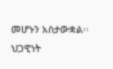መሆኑን አስታውቋል፡፡
ህጋዊነት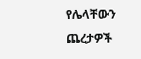የሌላቸውን ጨረታዎች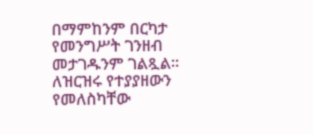በማምከንም በርካታ የመንግሥት ገንዘብ መታገዱንም ገልጿል።
ለዝርዝሩ የተያያዘውን የመለስካቸው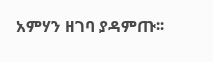አምሃን ዘገባ ያዳምጡ፡፡